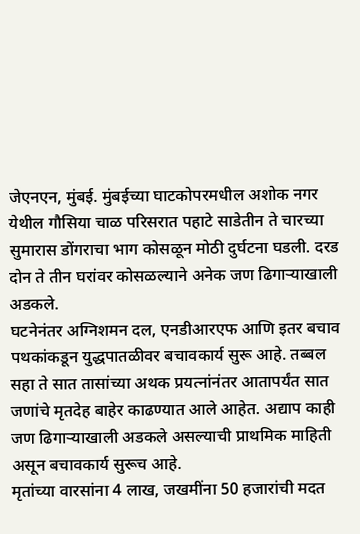जेएनएन, मुंबई. मुंबईच्या घाटकोपरमधील अशोक नगर येथील गौसिया चाळ परिसरात पहाटे साडेतीन ते चारच्या सुमारास डोंगराचा भाग कोसळून मोठी दुर्घटना घडली. दरड दोन ते तीन घरांवर कोसळल्याने अनेक जण ढिगाऱ्याखाली अडकले.
घटनेनंतर अग्निशमन दल, एनडीआरएफ आणि इतर बचाव पथकांकडून युद्धपातळीवर बचावकार्य सुरू आहे. तब्बल सहा ते सात तासांच्या अथक प्रयत्नांनंतर आतापर्यंत सात जणांचे मृतदेह बाहेर काढण्यात आले आहेत. अद्याप काही जण ढिगाऱ्याखाली अडकले असल्याची प्राथमिक माहिती असून बचावकार्य सुरूच आहे.
मृतांच्या वारसांना 4 लाख, जखमींना 50 हजारांची मदत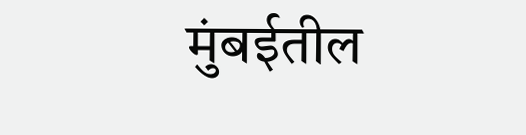मुंबईतील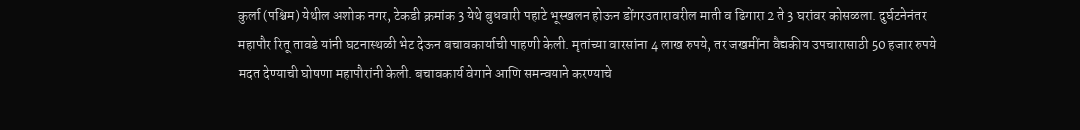कुर्ला (पश्चिम) येथील अशोक नगर, टेकडी क्रमांक 3 येथे बुधवारी पहाटे भूस्खलन होऊन डोंगरउतारावरील माती व ढिगारा 2 ते 3 घरांवर कोसळला. दुर्घटनेनंतर महापौर रितू तावडे यांनी घटनास्थळी भेट देऊन बचावकार्याची पाहणी केली. मृतांच्या वारसांना 4 लाख रुपये, तर जखमींना वैद्यकीय उपचारासाठी 50 हजार रुपये मदत देण्याची घोषणा महापौरांनी केली. बचावकार्य वेगाने आणि समन्वयाने करण्याचे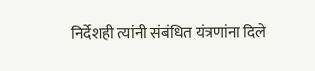निर्देशही त्यांनी संबंधित यंत्रणांना दिले